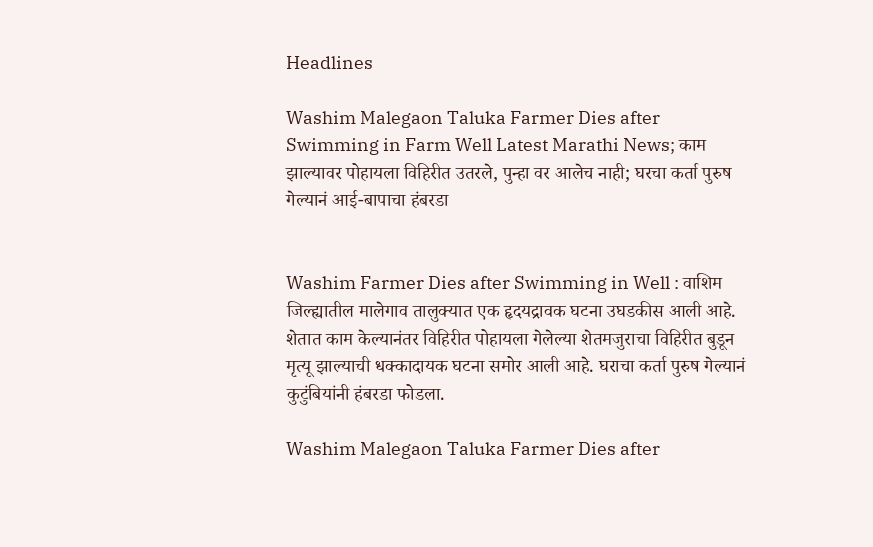Headlines

Washim Malegaon Taluka Farmer Dies after Swimming in Farm Well Latest Marathi News; काम झाल्यावर पोहायला विहिरीत उतरले, पुन्हा वर आलेच नाही; घरचा कर्ता पुरुष गेल्यानं आई-बापाचा हंबरडा


Washim Farmer Dies after Swimming in Well : वाशिम जिल्ह्यातील मालेगाव तालुक्यात एक हृदयद्रावक घटना उघडकीस आली आहे. शेतात काम केल्यानंतर विहिरीत पोहायला गेलेल्या शेतमजुराचा विहिरीत बुडून मृत्यू झाल्याची धक्कादायक घटना समोर आली आहे. घराचा कर्ता पुरुष गेल्यानं कुटुंबियांनी हंबरडा फोडला.

Washim Malegaon Taluka Farmer Dies after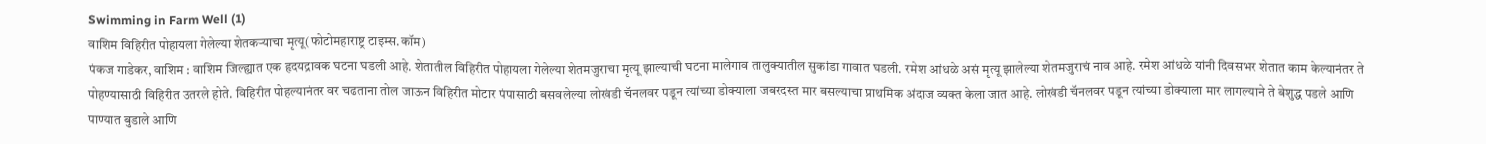Swimming in Farm Well (1)
वाशिम विहिरीत पोहायला गेलेल्या शेतकऱ्याचा मृत्यू(फोटोमहाराष्ट्र टाइम्स.कॉम)
पंकज गाडेकर, वाशिम : वाशिम जिल्ह्यात एक हृदयद्रावक घटना घडली आहे. शेतातील विहिरीत पोहायला गेलेल्या शेतमजुराचा मृत्यू झाल्याची घटना मालेगाव तालुक्यातील सुकांडा गावात घडली. रमेश आंधळे असं मृत्यू झालेल्या शेतमजुराचं नाव आहे. रमेश आंधळे यांनी दिवसभर शेतात काम केल्यानंतर ते पोहण्यासाठी विहिरीत उतरले होते. विहिरीत पोहल्यानंतर वर चढताना तोल जाऊन विहिरीत मोटार पंपासाठी बसवलेल्या लोखंडी चॅनलवर पडून त्यांच्या डोक्याला जबरदस्त मार बसल्याचा प्राथमिक अंदाज व्यक्त केला जात आहे. लोखंडी चॅनलवर पडून त्यांच्या डोक्याला मार लागल्याने ते बेशुद्ध पडले आणि पाण्यात बुडाले आणि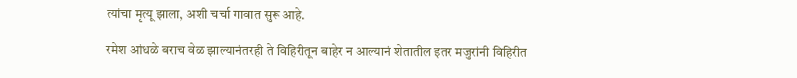त्यांचा मृत्यू झाला, अशी चर्चा गावात सुरू आहे.

रमेश आंधळे बराच वेळ झाल्यानंतरही ते विहिरीतून बाहेर न आल्यानं शेतातील इतर मजुरांनी विहिरीत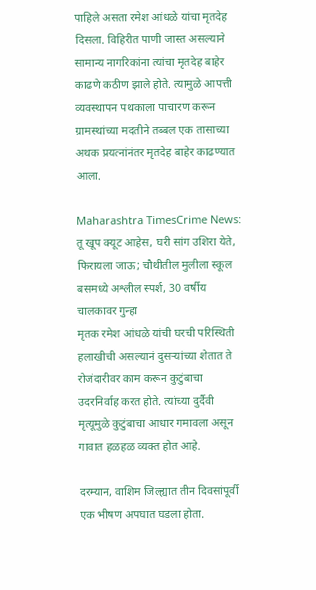पाहिले असता रमेश आंधळे यांचा मृतदेह दिसला. विहिरीत पाणी जास्त असल्याने सामान्य नागरिकांना त्यांचा मृतदेह बाहेर काढणे कठीण झाले होते. त्यामुळे आपत्ती व्यवस्थापन पथकाला पाचारण करून ग्रामस्थांच्या मदतीने तब्बल एक तासाच्या अथक प्रयत्नांनंतर मृतदेह बाहेर काढण्यात आला.

Maharashtra TimesCrime News: तू खूप क्यूट आहेस, घरी सांग उशिरा येते, फिरायला जाऊ; चौथीतील मुलीला स्कूल बसमध्ये अश्लील स्पर्श, 30 वर्षीय चालकावर गुन्हा
मृतक रमेश आंधळे यांची घरची परिस्थिती हलाखीची असल्यानं दुसऱ्यांच्या शेतात ते रोजंदारीवर काम करून कुटुंबाचा उदरनिर्वाह करत होते. त्यांच्या दुर्दैवी मृत्यूमुळे कुटुंबाचा आधार गमावला असून गावात हळहळ व्यक्त होत आहे.

दरम्यान, वाशिम जिल्ह्यात तीन दिवसांपूर्वी एक भीषण अपघात घडला होता.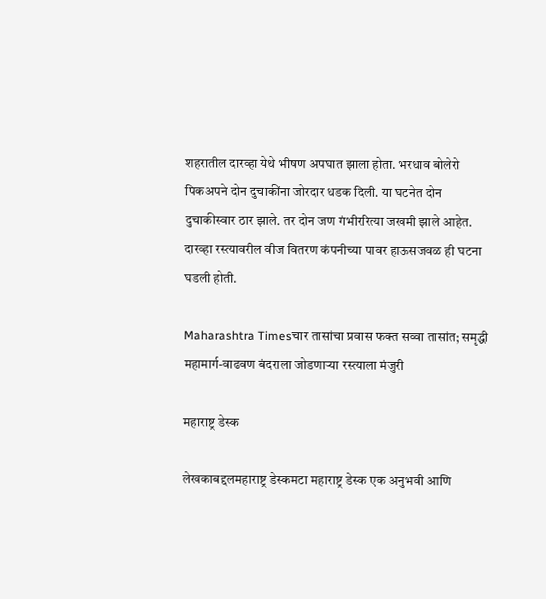शहरातील दारव्हा येथे भीषण अपघात झाला होता. भरधाव बोलेरो पिकअपने दोन दुचाकींना जोरदार धडक दिली. या घटनेत दोन दुचाकीस्वार ठार झाले. तर दोन जण गंभीररित्या जखमी झाले आहेत. दारव्हा रस्त्यावरील वीज वितरण कंपनीच्या पावर हाऊसजवळ ही घटना घडली होती.

Maharashtra Timesचार तासांचा प्रवास फक्त सव्वा तासांत; समृद्धी महामार्ग-वाढवण बंदराला जोडणाऱ्या रस्त्याला मंजुरी

महाराष्ट्र डेस्क

लेखकाबद्दलमहाराष्ट्र डेस्कमटा महाराष्ट्र डेस्क एक अनुभवी आणि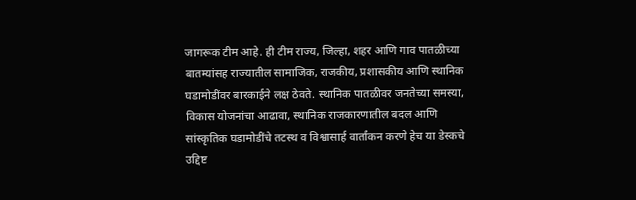जागरूक टीम आहे. ही टीम राज्य, जिल्हा, शहर आणि गाव पातळीच्या बातम्यांसह राज्यातील सामाजिक, राजकीय, प्रशासकीय आणि स्थानिक घडामोडींवर बारकाईने लक्ष ठेवते. स्थानिक पातळीवर जनतेच्या समस्या, विकास योजनांचा आढावा, स्थानिक राजकारणातील बदल आणि सांस्कृतिक घडामोडींचे तटस्थ व विश्वासार्ह वार्तांकन करणे हेच या डेस्कचे उद्दिष्ट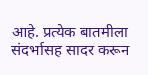आहे. प्रत्येक बातमीला संदर्भासह सादर करून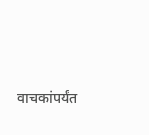वाचकांपर्यंत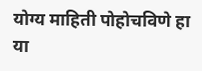योग्य माहिती पोहोचविणे हा या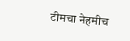टीमचा नेहमीच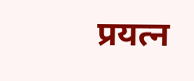प्रयत्न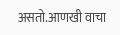असतो.आणखी वाचा